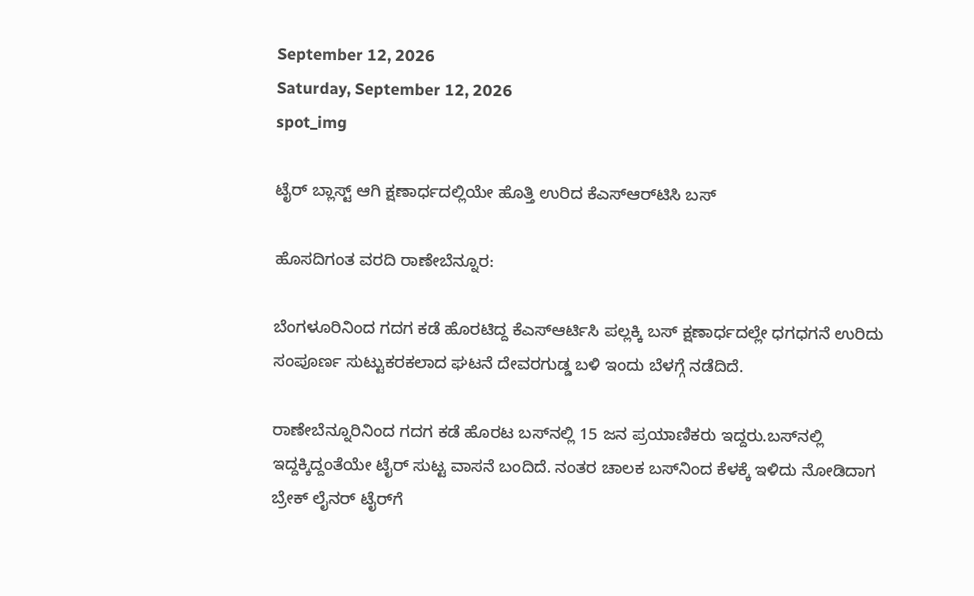September 12, 2026
Saturday, September 12, 2026
spot_img

ಟೈರ್ ಬ್ಲಾಸ್ಟ್ ಆಗಿ ಕ್ಷಣಾರ್ಧದಲ್ಲಿಯೇ ಹೊತ್ತಿ ಉರಿದ ಕೆಎಸ್‌ಆರ್‌ಟಿಸಿ ಬಸ್‌

ಹೊಸದಿಗಂತ ವರದಿ ರಾಣೇಬೆನ್ನೂರ:

ಬೆಂಗಳೂರಿನಿಂದ ಗದಗ ಕಡೆ ಹೊರಟಿದ್ದ ಕೆಎಸ್ಆರ್ಟಿಸಿ ಪಲ್ಲಕ್ಕಿ ಬಸ್ ಕ್ಷಣಾರ್ಧದಲ್ಲೇ ಧಗಧಗನೆ ಉರಿದು ಸಂಪೂರ್ಣ ಸುಟ್ಟುಕರಕಲಾದ ಘಟನೆ ದೇವರಗುಡ್ಡ ಬಳಿ ಇಂದು ಬೆಳಗ್ಗೆ ನಡೆದಿದೆ.

ರಾಣೇಬೆನ್ನೂರಿನಿಂದ ಗದಗ ಕಡೆ ಹೊರಟ ಬಸ್‌ನಲ್ಲಿ 15 ಜನ ಪ್ರಯಾಣಿಕರು ಇದ್ದರು.ಬಸ್‌ನಲ್ಲಿ ಇದ್ದಕ್ಕಿದ್ದಂತೆಯೇ ಟೈರ್‌ ಸುಟ್ಟ ವಾಸನೆ ಬಂದಿದೆ. ನಂತರ ಚಾಲಕ ಬಸ್‌ನಿಂದ ಕೆಳಕ್ಕೆ ಇಳಿದು ನೋಡಿದಾಗ ಬ್ರೇಕ್‌ ಲೈನರ್‌ ಟೈರ್‌ಗೆ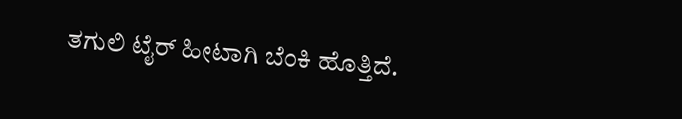ತಗುಲಿ ಟೈರ್‌ ಹೀಟಾಗಿ ಬೆಂಕಿ ಹೊತ್ತಿದೆ.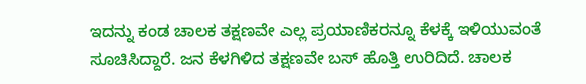ಇದನ್ನು ಕಂಡ ಚಾಲಕ ತಕ್ಷಣವೇ ಎಲ್ಲ ಪ್ರಯಾಣಿಕರನ್ನೂ ಕೆಳಕ್ಕೆ ಇಳಿಯುವಂತೆ ಸೂಚಿಸಿದ್ದಾರೆ. ಜನ ಕೆಳಗಿಳಿದ ತಕ್ಷಣವೇ ಬಸ್‌ ಹೊತ್ತಿ ಉರಿದಿದೆ. ಚಾಲಕ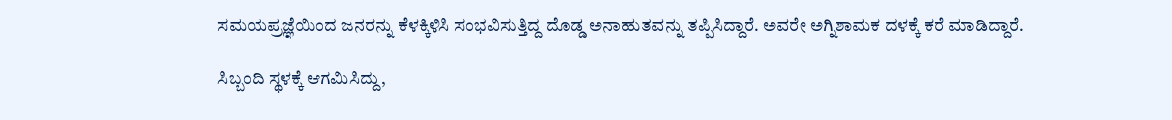ಸಮಯಪ್ರಜ್ಞೆಯಿಂದ ಜನರನ್ನು ಕೆಳಕ್ಕಿಳಿಸಿ ಸಂಭವಿಸುತ್ತಿದ್ದ ದೊಡ್ಡ ಅನಾಹುತವನ್ನು ತಪ್ಪಿಸಿದ್ದಾರೆ. ಅವರೇ ಅಗ್ನಿಶಾಮಕ ದಳಕ್ಕೆ ಕರೆ ಮಾಡಿದ್ದಾರೆ.

ಸಿಬ್ಬಂದಿ ಸ್ಥಳಕ್ಕೆ ಆಗಮಿಸಿದ್ದು,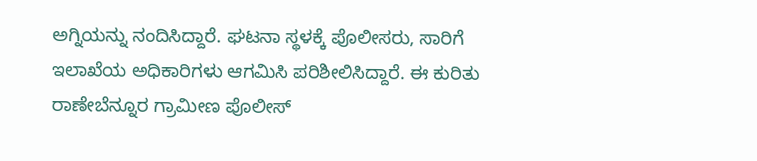ಅಗ್ನಿಯನ್ನು ನಂದಿಸಿದ್ದಾರೆ. ಘಟನಾ ಸ್ಥಳಕ್ಕೆ ಪೊಲೀಸರು, ಸಾರಿಗೆ ಇಲಾಖೆಯ ಅಧಿಕಾರಿಗಳು ಆಗಮಿಸಿ ಪರಿಶೀಲಿಸಿದ್ದಾರೆ. ಈ ಕುರಿತು ರಾಣೇಬೆನ್ನೂರ ಗ್ರಾಮೀಣ ಪೊಲೀಸ್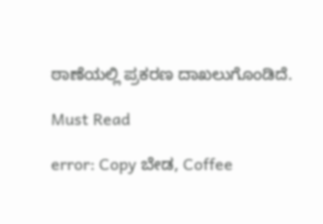ಠಾಣೆಯಲ್ಲಿ ಪ್ರಕರಣ ದಾಖಲುಗೊಂಡಿದೆ.

Must Read

error: Copy ಬೇಡ, Coffee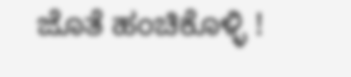ಜೊತೆ ಹಂಚಿಕೊಳ್ಳಿ !